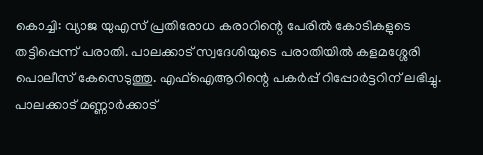കൊച്ചി: വ്യാജ യുഎസ് പ്രതിരോധ കരാറിന്റെ പേരിൽ കോടികളുടെ തട്ടിപ്പെന്ന് പരാതി. പാലക്കാട് സ്വദേശിയുടെ പരാതിയിൽ കളമശ്ശേരി പൊലീസ് കേസെടുത്തു. എഫ്ഐആറിന്റെ പകർപ്പ് റിപ്പോർട്ടറിന് ലഭിച്ചു. പാലക്കാട് മണ്ണാർക്കാട്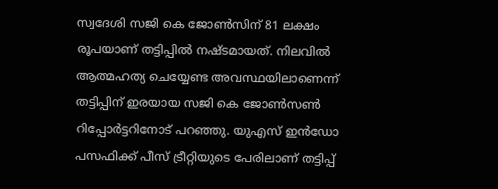സ്വദേശി സജി കെ ജോൺസിന് 81 ലക്ഷം രൂപയാണ് തട്ടിപ്പിൽ നഷ്ടമായത്. നിലവിൽ ആത്മഹത്യ ചെയ്യേണ്ട അവസ്ഥയിലാണെന്ന് തട്ടിപ്പിന് ഇരയായ സജി കെ ജോൺസൺ റിപ്പോർട്ടറിനോട് പറഞ്ഞു. യുഎസ് ഇൻഡോ പസഫിക്ക് പീസ് ട്രീറ്റിയുടെ പേരിലാണ് തട്ടിപ്പ്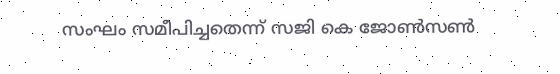സംഘം സമീപിച്ചതെന്ന് സജി കെ ജോൺസൺ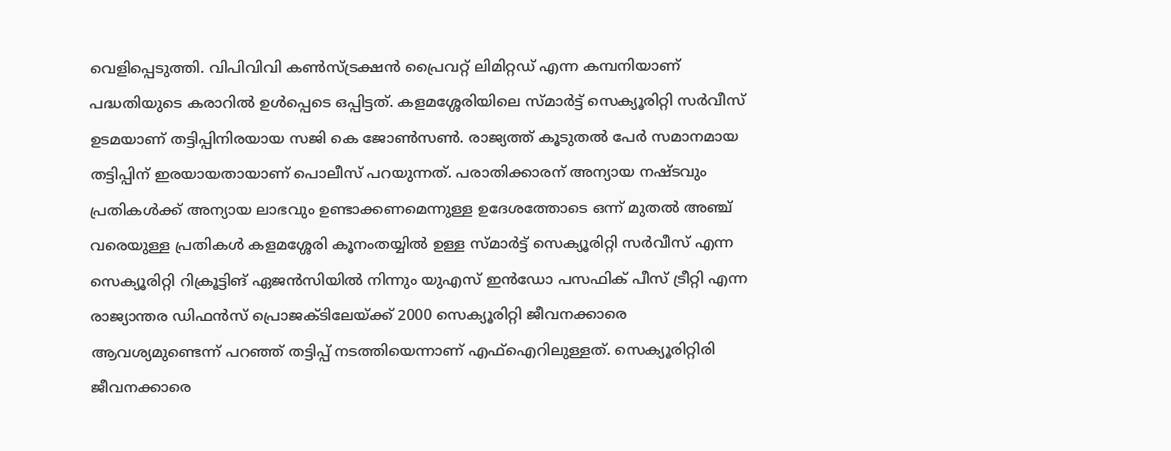വെളിപ്പെടുത്തി. വിപിവിവി കൺസ്ട്രക്ഷൻ പ്രൈവറ്റ് ലിമിറ്റഡ് എന്ന കമ്പനിയാണ് പദ്ധതിയുടെ കരാറിൽ ഉൾപ്പെടെ ഒപ്പിട്ടത്. കളമശ്ശേരിയിലെ സ്മാർട്ട് സെക്യൂരിറ്റി സർവീസ് ഉടമയാണ് തട്ടിപ്പിനിരയായ സജി കെ ജോൺസൺ. രാജ്യത്ത് കൂടുതൽ പേർ സമാനമായ തട്ടിപ്പിന് ഇരയായതായാണ് പൊലീസ് പറയുന്നത്. പരാതിക്കാരന് അന്യായ നഷ്ടവും പ്രതികൾക്ക് അന്യായ ലാഭവും ഉണ്ടാക്കണമെന്നുള്ള ഉദേശത്തോടെ ഒന്ന് മുതൽ അഞ്ച് വരെയുള്ള പ്രതികൾ കളമശ്ശേരി കൂനംതയ്യിൽ ഉള്ള സ്മാർട്ട് സെക്യൂരിറ്റി സർവീസ് എന്ന സെക്യൂരിറ്റി റിക്രൂട്ടിങ് ഏജൻസിയിൽ നിന്നും യുഎസ് ഇൻഡോ പസഫിക് പീസ് ട്രീറ്റി എന്ന രാജ്യാന്തര ഡിഫൻസ് പ്രൊജക്ടിലേയ്ക്ക് 2000 സെക്യൂരിറ്റി ജീവനക്കാരെ ആവശ്യമുണ്ടെന്ന് പറഞ്ഞ് തട്ടിപ്പ് നടത്തിയെന്നാണ് എഫ്ഐറിലുള്ളത്. സെക്യൂരിറ്റിരി ജീവനക്കാരെ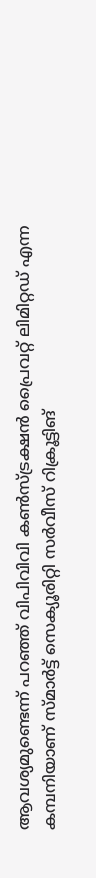ആവശ്യമുണ്ടെന്ന് പറഞ്ഞ് വിപിവിവി കൺസ്ട്രക്ഷൻ പ്രൈവറ്റ് ലിമിറ്റഡ് എന്ന കമ്പനിയാണ് സ്മാർട്ട് സെക്യൂരിറ്റി സർവീസ് റിക്രൂട്ടിങ്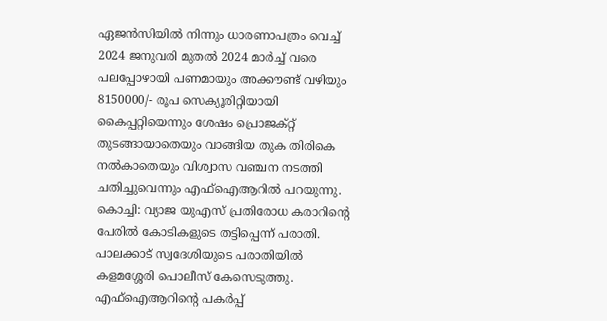ഏജൻസിയിൽ നിന്നും ധാരണാപത്രം വെച്ച് 2024 ജനുവരി മുതൽ 2024 മാർച്ച് വരെ പലപ്പോഴായി പണമായും അക്കൗണ്ട് വഴിയും 8150000/- രൂപ സെക്യൂരിറ്റിയായി കൈപ്പറ്റിയെന്നും ശേഷം പ്രൊജക്റ്റ് തുടങ്ങായാതെയും വാങ്ങിയ തുക തിരികെ നൽകാതെയും വിശ്വാസ വഞ്ചന നടത്തി ചതിച്ചുവെന്നും എഫ്ഐആറിൽ പറയുന്നു.
കൊച്ചി: വ്യാജ യുഎസ് പ്രതിരോധ കരാറിന്റെ പേരിൽ കോടികളുടെ തട്ടിപ്പെന്ന് പരാതി. പാലക്കാട് സ്വദേശിയുടെ പരാതിയിൽ കളമശ്ശേരി പൊലീസ് കേസെടുത്തു. എഫ്ഐആറിന്റെ പകർപ്പ്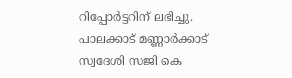റിപ്പോർട്ടറിന് ലഭിച്ചു. പാലക്കാട് മണ്ണാർക്കാട് സ്വദേശി സജി കെ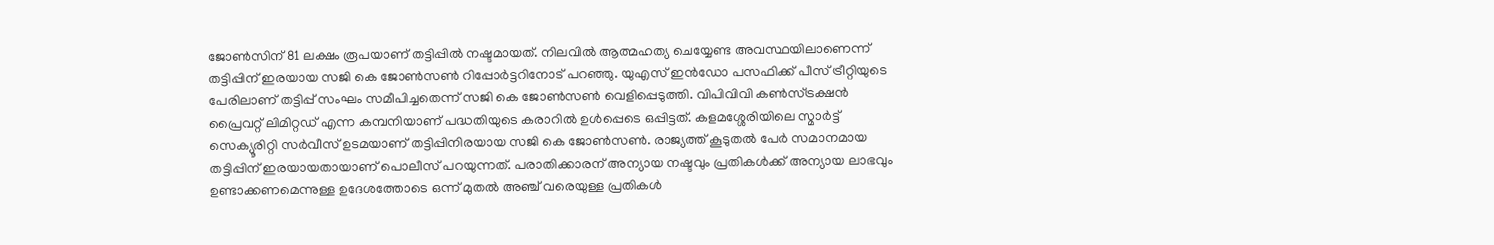ജോൺസിന് 81 ലക്ഷം രൂപയാണ് തട്ടിപ്പിൽ നഷ്ടമായത്. നിലവിൽ ആത്മഹത്യ ചെയ്യേണ്ട അവസ്ഥയിലാണെന്ന് തട്ടിപ്പിന് ഇരയായ സജി കെ ജോൺസൺ റിപ്പോർട്ടറിനോട് പറഞ്ഞു. യുഎസ് ഇൻഡോ പസഫിക്ക് പീസ് ട്രീറ്റിയുടെ പേരിലാണ് തട്ടിപ്പ് സംഘം സമീപിച്ചതെന്ന് സജി കെ ജോൺസൺ വെളിപ്പെടുത്തി. വിപിവിവി കൺസ്ട്രക്ഷൻ പ്രൈവറ്റ് ലിമിറ്റഡ് എന്ന കമ്പനിയാണ് പദ്ധതിയുടെ കരാറിൽ ഉൾപ്പെടെ ഒപ്പിട്ടത്. കളമശ്ശേരിയിലെ സ്മാർട്ട് സെക്യൂരിറ്റി സർവീസ് ഉടമയാണ് തട്ടിപ്പിനിരയായ സജി കെ ജോൺസൺ. രാജ്യത്ത് കൂടുതൽ പേർ സമാനമായ തട്ടിപ്പിന് ഇരയായതായാണ് പൊലീസ് പറയുന്നത്. പരാതിക്കാരന് അന്യായ നഷ്ടവും പ്രതികൾക്ക് അന്യായ ലാഭവും ഉണ്ടാക്കണമെന്നുള്ള ഉദേശത്തോടെ ഒന്ന് മുതൽ അഞ്ച് വരെയുള്ള പ്രതികൾ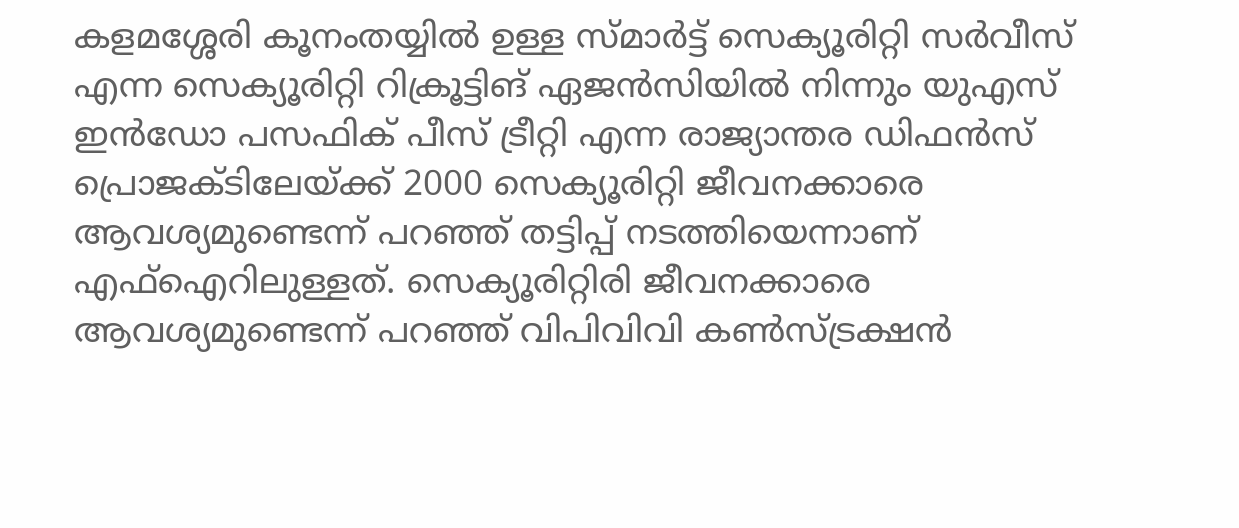കളമശ്ശേരി കൂനംതയ്യിൽ ഉള്ള സ്മാർട്ട് സെക്യൂരിറ്റി സർവീസ് എന്ന സെക്യൂരിറ്റി റിക്രൂട്ടിങ് ഏജൻസിയിൽ നിന്നും യുഎസ് ഇൻഡോ പസഫിക് പീസ് ട്രീറ്റി എന്ന രാജ്യാന്തര ഡിഫൻസ് പ്രൊജക്ടിലേയ്ക്ക് 2000 സെക്യൂരിറ്റി ജീവനക്കാരെ ആവശ്യമുണ്ടെന്ന് പറഞ്ഞ് തട്ടിപ്പ് നടത്തിയെന്നാണ് എഫ്ഐറിലുള്ളത്. സെക്യൂരിറ്റിരി ജീവനക്കാരെ ആവശ്യമുണ്ടെന്ന് പറഞ്ഞ് വിപിവിവി കൺസ്ട്രക്ഷൻ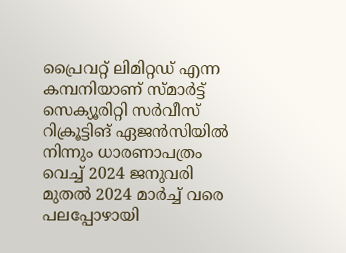പ്രൈവറ്റ് ലിമിറ്റഡ് എന്ന കമ്പനിയാണ് സ്മാർട്ട് സെക്യൂരിറ്റി സർവീസ് റിക്രൂട്ടിങ് ഏജൻസിയിൽ നിന്നും ധാരണാപത്രം വെച്ച് 2024 ജനുവരി മുതൽ 2024 മാർച്ച് വരെ പലപ്പോഴായി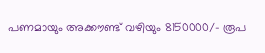പണമായും അക്കൗണ്ട് വഴിയും 8150000/- രൂപ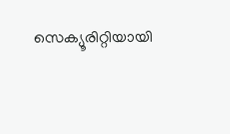സെക്യൂരിറ്റിയായി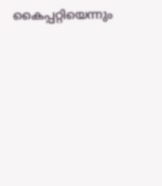കൈപ്പറ്റിയെന്നും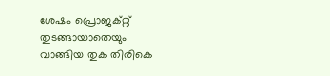ശേഷം പ്രൊജക്റ്റ് തുടങ്ങായാതെയും വാങ്ങിയ തുക തിരികെ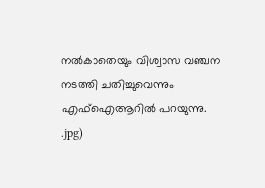നൽകാതെയും വിശ്വാസ വഞ്ചന നടത്തി ചതിച്ചുവെന്നും എഫ്ഐആറിൽ പറയുന്നു.
.jpg)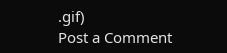.gif)
Post a Comment